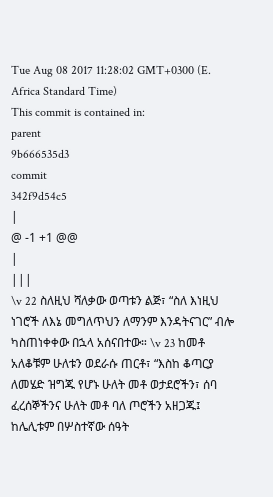Tue Aug 08 2017 11:28:02 GMT+0300 (E. Africa Standard Time)
This commit is contained in:
parent
9b666535d3
commit
342f9d54c5
|
@ -1 +1 @@
|
|||
\v 22 ስለዚህ ሻለቃው ወጣቱን ልጅ፣ “ስለ እነዚህ ነገሮች ለእኔ መግለጥህን ለማንም እንዳትናገር” ብሎ ካስጠነቀቀው በኋላ አሰናበተው። \v 23 ከመቶ አለቆቹም ሁለቱን ወደራሱ ጠርቶ፣ “እስከ ቆጣርያ ለመሄድ ዝግጁ የሆኑ ሁለት መቶ ወታደሮችን፣ ሰባ ፈረሰኞችንና ሁለት መቶ ባለ ጦሮችን አዘጋጁ፤ ከሌሊቱም በሦስተኛው ሰዓት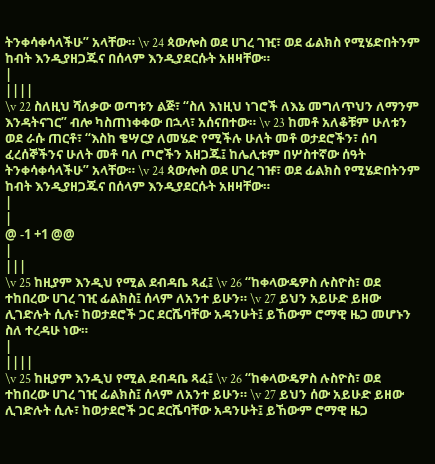ትንቀሳቀሳላችሁ” አላቸው። \v 24 ጳውሎስ ወደ ሀገረ ገዢ፣ ወደ ፊልክስ የሚሄድበትንም ከብት እንዲያዘጋጁና በሰላም እንዲያደርሱት አዘዛቸው።
|
||||
\v 22 ስለዚህ ሻለቃው ወጣቱን ልጅ፣ “ስለ እነዚህ ነገሮች ለእኔ መግለጥህን ለማንም እንዳትናገር” ብሎ ካስጠነቀቀው በኋላ፣ አሰናበተው። \v 23 ከመቶ አለቆቹም ሁለቱን ወደ ራሱ ጠርቶ፣ “እስከ ቄሣርያ ለመሄድ የሚችሉ ሁለት መቶ ወታደሮችን፣ ሰባ ፈረሰኞችንና ሁለት መቶ ባለ ጦሮችን አዘጋጁ፤ ከሌሊቱም በሦስተኛው ሰዓት ትንቀሳቀሳላችሁ” አላቸው። \v 24 ጳውሎስ ወደ ሀገረ ገዡ፣ ወደ ፊልክስ የሚሄድበትንም ከብት እንዲያዘጋጁና በሰላም እንዲያደርሱት አዘዛቸው።
|
|
@ -1 +1 @@
|
|||
\v 25 ከዚያም እንዲህ የሚል ደብዳቤ ጻፈ፤ \v 26 “ከቀላውዴዎስ ሉስዮስ፣ ወደ ተከበረው ሀገረ ገዢ ፊልክስ፤ ሰላም ለአንተ ይሁን። \v 27 ይህን አይሁድ ይዘው ሊገድሉት ሲሉ፣ ከወታደሮች ጋር ደርሼባቸው አዳንሁት፤ ይኸውም ሮማዊ ዜጋ መሆኑን ስለ ተረዳሁ ነው።
|
||||
\v 25 ከዚያም እንዲህ የሚል ደብዳቤ ጻፈ፤ \v 26 “ከቀላውዴዎስ ሉስዮስ፣ ወደ ተከበረው ሀገረ ገዢ ፊልክስ፤ ሰላም ለአንተ ይሁን። \v 27 ይህን ሰው አይሁድ ይዘው ሊገድሉት ሲሉ፣ ከወታደሮች ጋር ደርሼባቸው አዳንሁት፤ ይኸውም ሮማዊ ዜጋ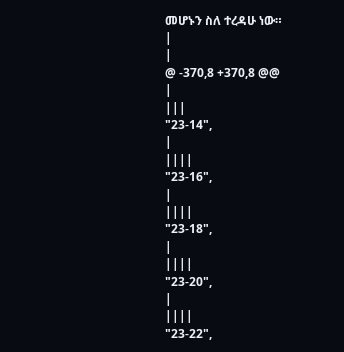መሆኑን ስለ ተረዳሁ ነው።
|
|
@ -370,8 +370,8 @@
|
|||
"23-14",
|
||||
"23-16",
|
||||
"23-18",
|
||||
"23-20",
|
||||
"23-22",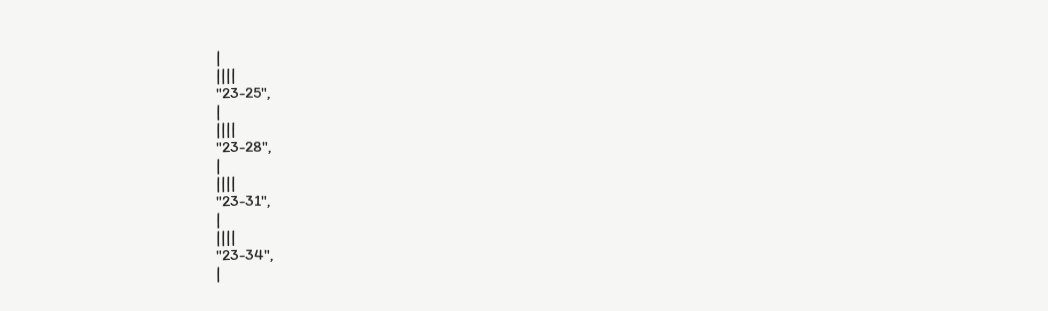|
||||
"23-25",
|
||||
"23-28",
|
||||
"23-31",
|
||||
"23-34",
|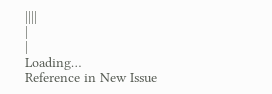||||
|
|
Loading…
Reference in New Issue